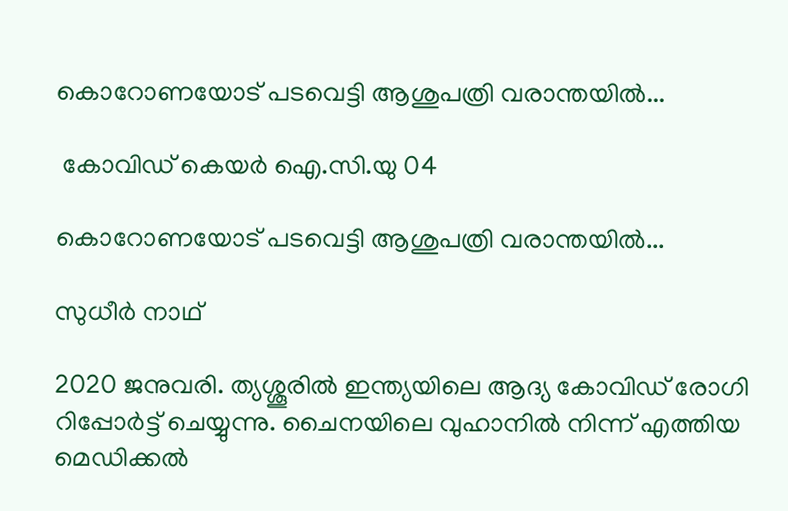കൊറോണയോട് പടവെട്ടി ആശുപത്രി വരാന്തയില്‍...

 കോവിഡ് കെയര്‍ ഐ.സി.യു 04

കൊറോണയോട് പടവെട്ടി ആശുപത്രി വരാന്തയില്‍...

സുധീര്‍ നാഥ്

2020 ജനുവരി. ത്യശ്ശൂരില്‍ ഇന്ത്യയിലെ ആദ്യ കോവിഡ് രോഗി റിപ്പോര്‍ട്ട് ചെയ്യുന്നു. ചൈനയിലെ വുഹാനില്‍ നിന്ന് എത്തിയ മെഡിക്കല്‍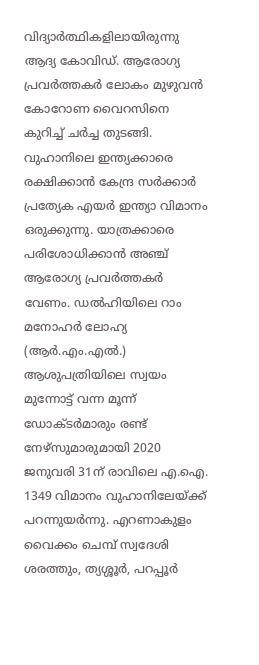വിദ്യാര്‍ത്ഥികളിലായിരുന്നു ആദ്യ കോവിഡ്. ആരോഗ്യ പ്രവര്‍ത്തകര്‍ ലോകം മുഴുവന്‍ കോറോണ വൈറസിനെ കുറിച്ച് ചര്‍ച്ച തുടങ്ങി. വുഹാനിലെ ഇന്ത്യക്കാരെ രക്ഷിക്കാന്‍ കേന്ദ്ര സര്‍ക്കാര്‍ പ്രത്യേക എയര്‍ ഇന്ത്യാ വിമാനം ഒരുക്കുന്നു. യാത്രക്കാരെ പരിശോധിക്കാന്‍ അഞ്ച് ആരോഗ്യ പ്രവര്‍ത്തകര്‍ വേണം. ഡല്‍ഹിയിലെ റാം മനോഹര്‍ ലോഹ്യ (ആര്‍.എം.എല്‍.) ആശുപത്രിയിലെ സ്വയം മുന്നോട്ട് വന്ന മൂന്ന് ഡോക്ടര്‍മാരും രണ്ട് നേഴ്സുമാരുമായി 2020 ജനുവരി 31ന് രാവിലെ എ.ഐ. 1349 വിമാനം വുഹാനിലേയ്ക്ക് പറന്നുയര്‍ന്നു. എറണാകുളം വൈക്കം ചെമ്പ് സ്വദേശി ശരത്തും, ത്യശ്ശൂര്‍, പറപ്പൂര്‍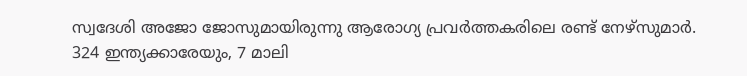സ്വദേശി അജോ ജോസുമായിരുന്നു ആരോഗ്യ പ്രവര്‍ത്തകരിലെ രണ്ട് നേഴ്സുമാര്‍. 324 ഇന്ത്യക്കാരേയും, 7 മാലി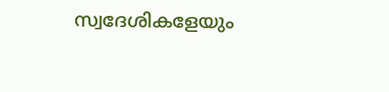സ്വദേശികളേയും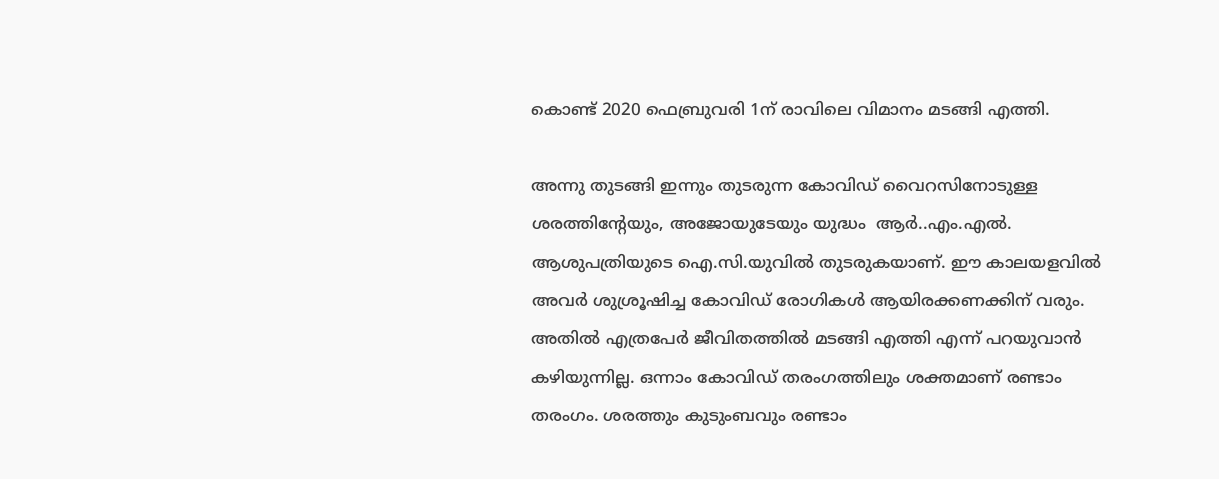കൊണ്ട് 2020 ഫെബ്രുവരി 1ന് രാവിലെ വിമാനം മടങ്ങി എത്തി.

അന്നു തുടങ്ങി ഇന്നും തുടരുന്ന കോവിഡ് വൈറസിനോടുള്ള ശരത്തിന്‍റേയും, അജോയുടേയും യുദ്ധം  ആർ..എം.എല്‍. ആശുപത്രിയുടെ ഐ.സി.യുവില്‍ തുടരുകയാണ്. ഈ കാലയളവില്‍ അവര്‍ ശുശ്രൂഷിച്ച കോവിഡ് രോഗികള്‍ ആയിരക്കണക്കിന് വരും. അതില്‍ എത്രപേര്‍ ജീവിതത്തില്‍ മടങ്ങി എത്തി എന്ന് പറയുവാന്‍ കഴിയുന്നില്ല. ഒന്നാം കോവിഡ് തരംഗത്തിലും ശക്തമാണ് രണ്ടാം തരംഗം. ശരത്തും കുടുംബവും രണ്ടാം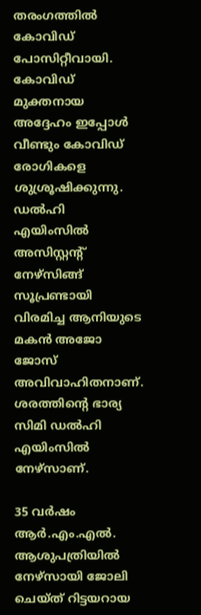തരംഗത്തില്‍ കോവിഡ് പോസിറ്റീവായി. കോവിഡ് മുക്തനായ അദ്ദേഹം ഇപ്പോള്‍ വീണ്ടും കോവിഡ് രോഗികളെ ശുശ്രൂഷിക്കുന്നു. ഡല്‍ഹി എയിംസില്‍ അസിസ്റ്റന്‍റ് നേഴ്സിങ്ങ് സൂപ്രണ്ടായി വിരമിച്ച ആനിയുടെ മകന്‍ അജോ ജോസ് അവിവാഹിതനാണ്. ശരത്തിന്‍റെ ഭാര്യ സിമി ഡല്‍ഹി എയിംസില്‍ നേഴ്സാണ്.

35 വര്‍ഷം ആര്‍.എം.എല്‍. ആശുപത്രിയില്‍ നേഴ്സായി ജോലി ചെയ്ത് റിട്ടയറായ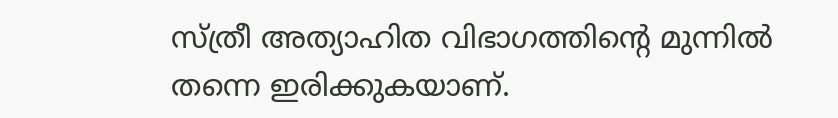സ്ത്രീ അത്യാഹിത വിഭാഗത്തിന്‍റെ മുന്നില്‍ തന്നെ ഇരിക്കുകയാണ്.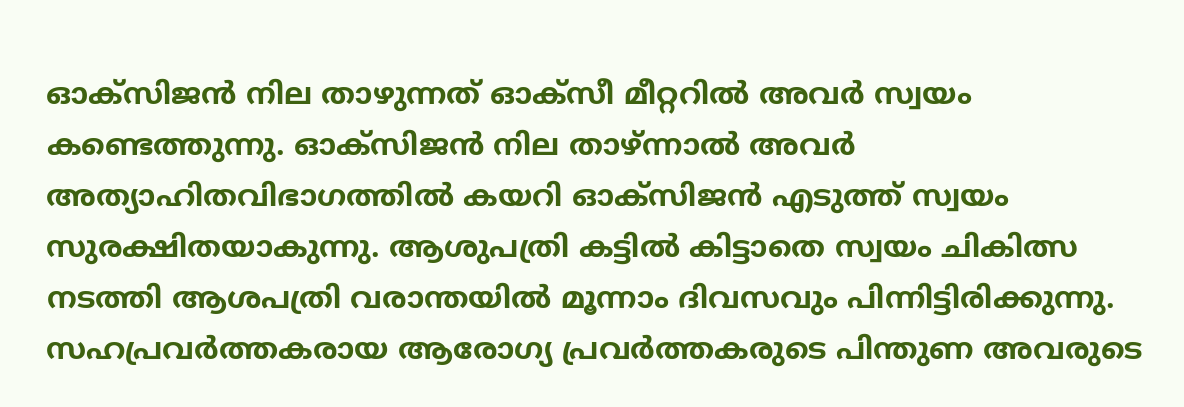ഓക്സിജന്‍ നില താഴുന്നത് ഓക്സീ മീറ്ററില്‍ അവര്‍ സ്വയം കണ്ടെത്തുന്നു. ഓക്സിജന്‍ നില താഴ്ന്നാല്‍ അവര്‍ അത്യാഹിതവിഭാഗത്തില്‍ കയറി ഓക്സിജന്‍ എടുത്ത് സ്വയം സുരക്ഷിതയാകുന്നു. ആശുപത്രി കട്ടില്‍ കിട്ടാതെ സ്വയം ചികിത്സ നടത്തി ആശപത്രി വരാന്തയില്‍ മൂന്നാം ദിവസവും പിന്നിട്ടിരിക്കുന്നു. സഹപ്രവര്‍ത്തകരായ ആരോഗ്യ പ്രവര്‍ത്തകരുടെ പിന്തുണ അവരുടെ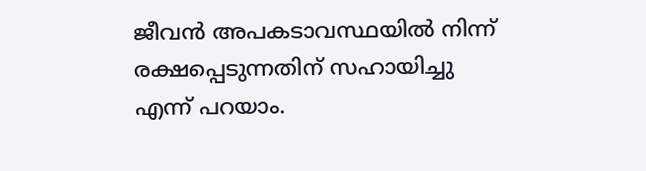ജീവന്‍ അപകടാവസ്ഥയില്‍ നിന്ന് രക്ഷപ്പെടുന്നതിന് സഹായിച്ചു എന്ന് പറയാം.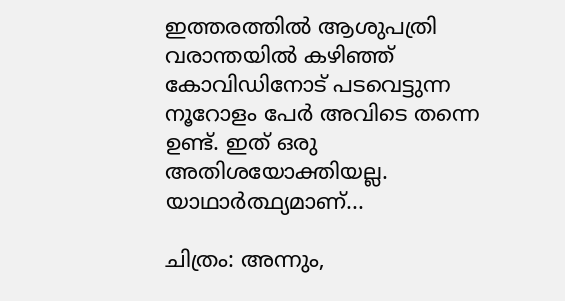ഇത്തരത്തില്‍ ആശുപത്രി വരാന്തയില്‍ കഴിഞ്ഞ് കോവിഡിനോട് പടവെട്ടുന്ന നൂറോളം പേര്‍ അവിടെ തന്നെ ഉണ്ട്. ഇത് ഒരു അതിശയോക്തിയല്ല. യാഥാര്‍ത്ഥ്യമാണ്...

ചിത്രം: അന്നും,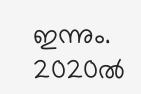ഇന്നും. 2020ല്‍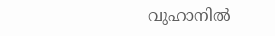വുഹാനില്‍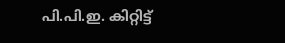പി.പി.ഇ. കിറ്റിട്ട്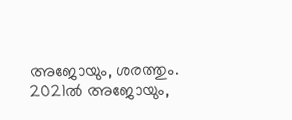അജോയും, ശരത്തും. 2021ല്‍ അജോയും,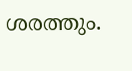ശരത്തും.